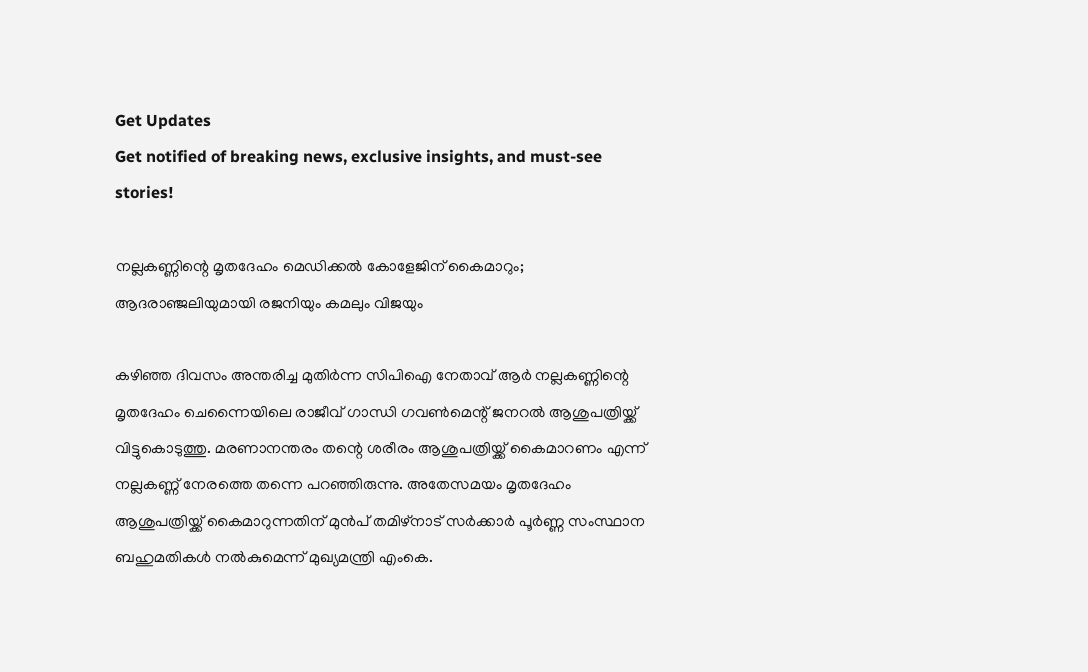Get Updates
Get notified of breaking news, exclusive insights, and must-see stories!

നല്ലകണ്ണിന്റെ മൃതദേഹം മെഡിക്കല്‍ കോളേജിന് കൈമാറും; ആദരാഞ്ജലിയുമായി രജനിയും കമലും വിജയും

കഴിഞ്ഞ ദിവസം അന്തരിച്ച മുതിര്‍ന്ന സിപിഐ നേതാവ് ആര്‍ നല്ലകണ്ണിന്റെ മൃതദേഹം ചെന്നൈയിലെ രാജീവ് ഗാന്ധി ഗവണ്‍മെന്റ് ജനറല്‍ ആശുപത്രിയ്ക്ക് വിട്ടുകൊടുത്തു. മരണാനന്തരം തന്റെ ശരീരം ആശുപത്രിയ്ക്ക് കൈമാറണം എന്ന് നല്ലകണ്ണ് നേരത്തെ തന്നെ പറഞ്ഞിരുന്നു. അതേസമയം മൃതദേഹം ആശുപത്രിയ്ക്ക് കൈമാറുന്നതിന് മുന്‍പ് തമിഴ്നാട് സര്‍ക്കാര്‍ പൂര്‍ണ്ണ സംസ്ഥാന ബഹുമതികള്‍ നല്‍കുമെന്ന് മുഖ്യമന്ത്രി എംകെ.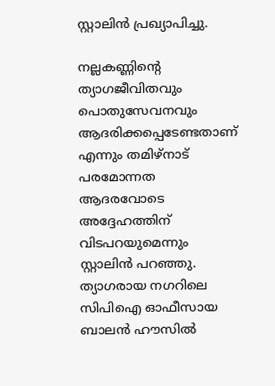സ്റ്റാലിന്‍ പ്രഖ്യാപിച്ചു.

നല്ലകണ്ണിന്റെ ത്യാഗജീവിതവും പൊതുസേവനവും ആദരിക്കപ്പെടേണ്ടതാണ് എന്നും തമിഴ്‌നാട് പരമോന്നത ആദരവോടെ അദ്ദേഹത്തിന് വിടപറയുമെന്നും സ്റ്റാലിന്‍ പറഞ്ഞു. ത്യാഗരായ നഗറിലെ സിപിഐ ഓഫീസായ ബാലന്‍ ഹൗസില്‍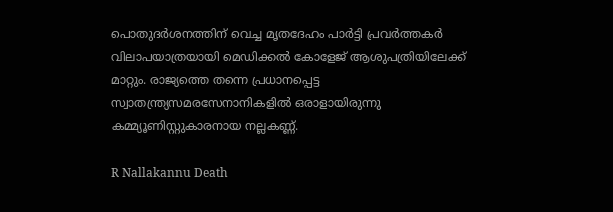പൊതുദര്‍ശനത്തിന് വെച്ച മൃതദേഹം പാര്‍ട്ടി പ്രവര്‍ത്തകര്‍ വിലാപയാത്രയായി മെഡിക്കല്‍ കോളേജ് ആശുപത്രിയിലേക്ക് മാറ്റും. രാജ്യത്തെ തന്നെ പ്രധാനപ്പെട്ട സ്വാതന്ത്ര്യസമരസേനാനികളില്‍ ഒരാളായിരുന്നു കമ്മ്യൂണിസ്റ്റുകാരനായ നല്ലകണ്ണ്.

R Nallakannu Death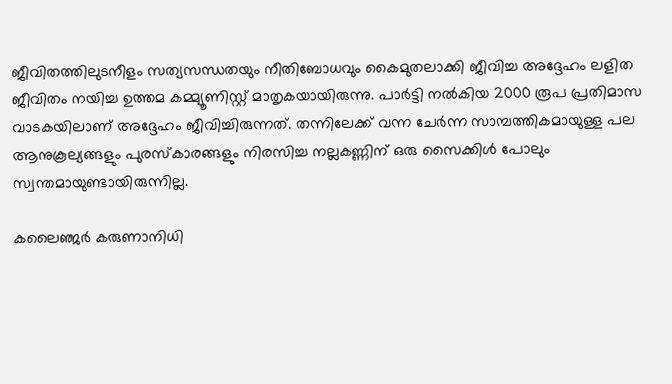ജീവിതത്തിലുടനീളം സത്യസന്ധതയും നീതിബോധവും കൈമുതലാക്കി ജീവിച്ച അദ്ദേഹം ലളിത ജീവിതം നയിച്ച ഉത്തമ കമ്മ്യൂണിസ്റ്റ് മാതൃകയായിരുന്നു. പാര്‍ട്ടി നല്‍കിയ 2000 രൂപ പ്രതിമാസ വാടകയിലാണ് അദ്ദേഹം ജീവിച്ചിരുന്നത്. തന്നിലേക്ക് വന്ന ചേര്‍ന്ന സാമ്പത്തികമായുള്ള പല ആനുകൂല്യങ്ങളും പുരസ്‌കാരങ്ങളും നിരസിച്ച നല്ലകണ്ണിന് ഒരു സൈക്കിള്‍ പോലും സ്വന്തമായുണ്ടായിരുന്നില്ല.

കലൈഞ്ജര്‍ കരുണാനിധി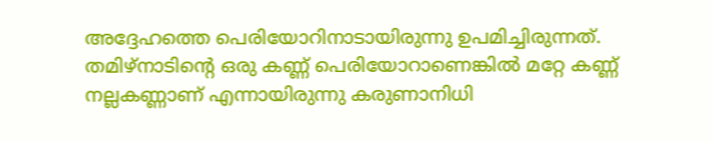അദ്ദേഹത്തെ പെരിയോറിനാടായിരുന്നു ഉപമിച്ചിരുന്നത്. തമിഴ്‌നാടിന്റെ ഒരു കണ്ണ് പെരിയോറാണെങ്കില്‍ മറ്റേ കണ്ണ് നല്ലകണ്ണാണ് എന്നായിരുന്നു കരുണാനിധി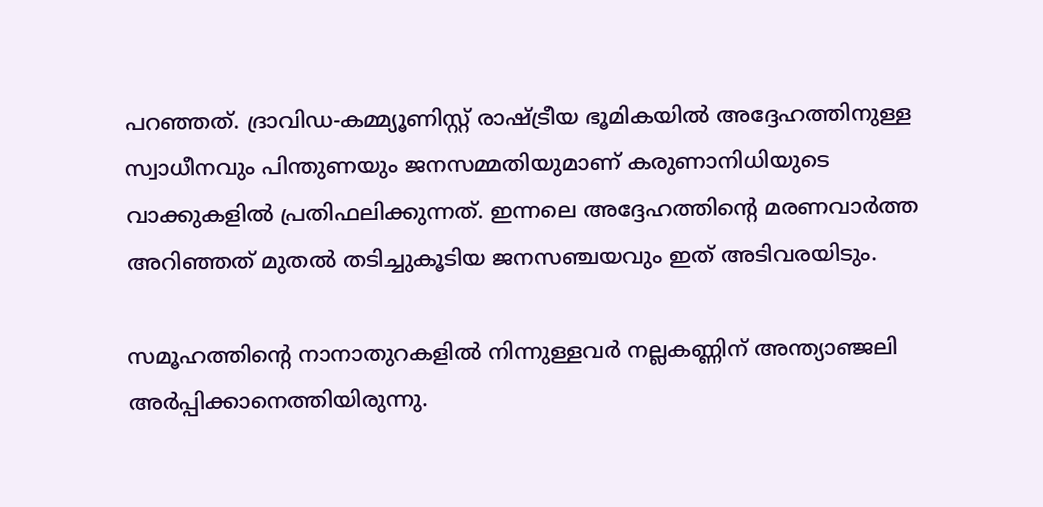പറഞ്ഞത്. ദ്രാവിഡ-കമ്മ്യൂണിസ്റ്റ് രാഷ്ട്രീയ ഭൂമികയില്‍ അദ്ദേഹത്തിനുള്ള സ്വാധീനവും പിന്തുണയും ജനസമ്മതിയുമാണ് കരുണാനിധിയുടെ വാക്കുകളില്‍ പ്രതിഫലിക്കുന്നത്. ഇന്നലെ അദ്ദേഹത്തിന്റെ മരണവാര്‍ത്ത അറിഞ്ഞത് മുതല്‍ തടിച്ചുകൂടിയ ജനസഞ്ചയവും ഇത് അടിവരയിടും.

സമൂഹത്തിന്റെ നാനാതുറകളില്‍ നിന്നുള്ളവര്‍ നല്ലകണ്ണിന് അന്ത്യാഞ്ജലി അര്‍പ്പിക്കാനെത്തിയിരുന്നു.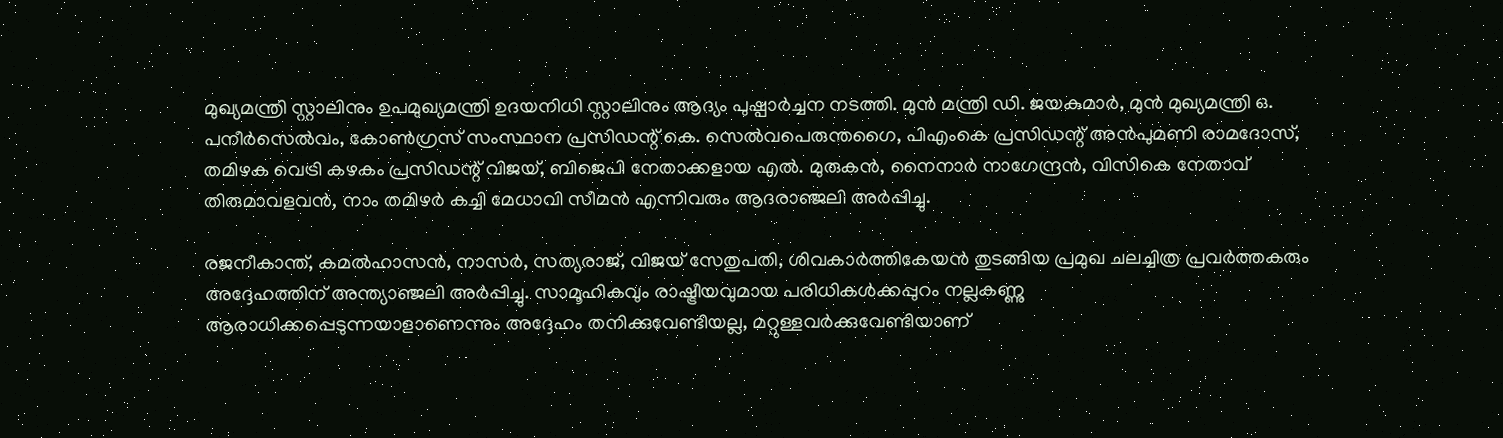മുഖ്യമന്ത്രി സ്റ്റാലിനും ഉപമുഖ്യമന്ത്രി ഉദയനിധി സ്റ്റാലിനും ആദ്യം പുഷ്പാര്‍ച്ചന നടത്തി. മുന്‍ മന്ത്രി ഡി. ജയകുമാര്‍, മുന്‍ മുഖ്യമന്ത്രി ഒ. പനീര്‍സെല്‍വം, കോണ്‍ഗ്രസ് സംസ്ഥാന പ്രസിഡന്റ് കെ. സെല്‍വപെരുന്തഗൈ, പിഎംകെ പ്രസിഡന്റ് അന്‍പുമണി രാമദോസ്, തമിഴക വെട്രി കഴകം പ്രസിഡന്റ് വിജയ്, ബിജെപി നേതാക്കളായ എല്‍. മുരുകന്‍, നൈനാര്‍ നാഗേന്ദ്രന്‍, വിസികെ നേതാവ് തിരുമാവളവന്‍, നാം തമിഴര്‍ കച്ചി മേധാവി സീമന്‍ എന്നിവരും ആദരാഞ്ജലി അര്‍പ്പിച്ചു.

രജനീകാന്ത്, കമല്‍ഹാസന്‍, നാസര്‍, സത്യരാജ്, വിജയ് സേതുപതി, ശിവകാര്‍ത്തികേയന്‍ തുടങ്ങിയ പ്രമുഖ ചലച്ചിത്ര പ്രവര്‍ത്തകരും അദ്ദേഹത്തിന് അന്ത്യാഞ്ജലി അര്‍പ്പിച്ചു. സാമൂഹികവും രാഷ്ട്രീയവുമായ പരിധികള്‍ക്കപ്പുറം നല്ലകണ്ണു ആരാധിക്കപ്പെടുന്നയാളാണെന്നും അദ്ദേഹം തനിക്കുവേണ്ടിയല്ല, മറ്റുള്ളവര്‍ക്കുവേണ്ടിയാണ്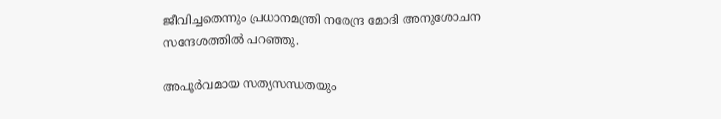ജീവിച്ചതെന്നും പ്രധാനമന്ത്രി നരേന്ദ്ര മോദി അനുശോചന സന്ദേശത്തില്‍ പറഞ്ഞു.

അപൂര്‍വമായ സത്യസന്ധതയും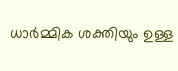ധാര്‍മ്മിക ശക്തിയും ഉള്ള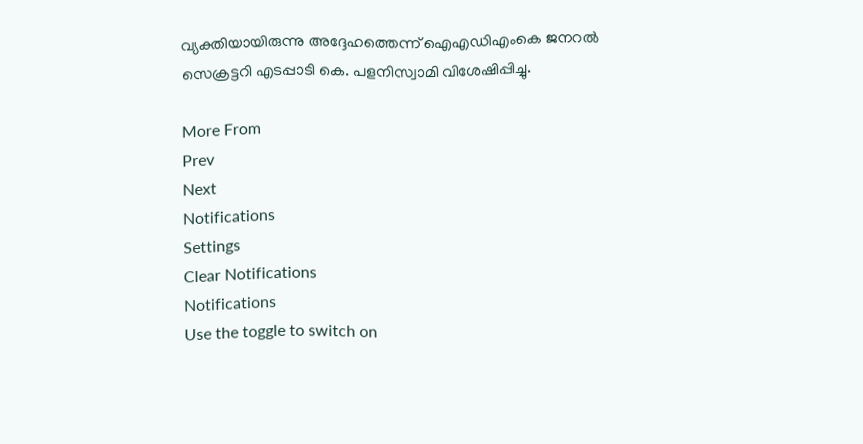വ്യക്തിയായിരുന്നു അദ്ദേഹത്തെന്ന് ഐഎഡിഎംകെ ജനറല്‍ സെക്രട്ടറി എടപ്പാടി കെ. പളനിസ്വാമി വിശേഷിപ്പിച്ചു.

More From
Prev
Next
Notifications
Settings
Clear Notifications
Notifications
Use the toggle to switch on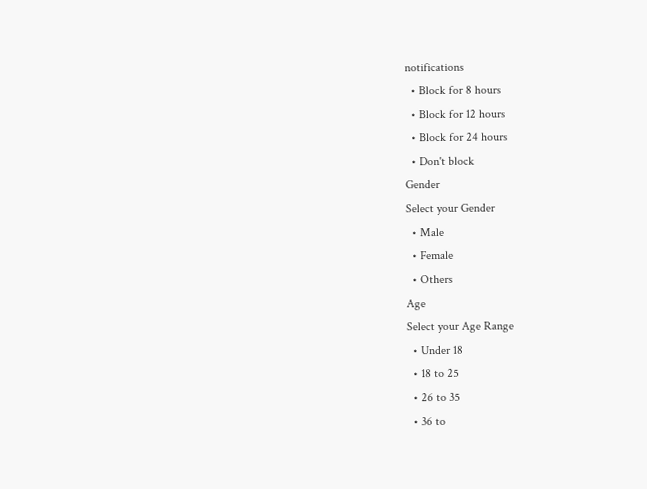notifications
  • Block for 8 hours
  • Block for 12 hours
  • Block for 24 hours
  • Don't block
Gender
Select your Gender
  • Male
  • Female
  • Others
Age
Select your Age Range
  • Under 18
  • 18 to 25
  • 26 to 35
  • 36 to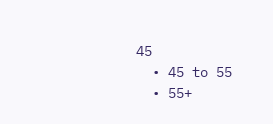45
  • 45 to 55
  • 55+